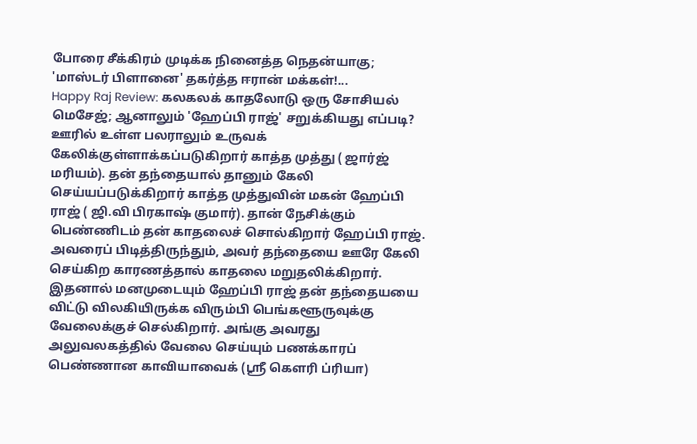போரை சீக்கிரம் முடிக்க நினைத்த நெதன்யாகு; 'மாஸ்டர் பிளானை' தகர்த்த ஈரான் மக்கள்!...
Happy Raj Review: கலகலக் காதலோடு ஒரு சோசியல் மெசேஜ்; ஆனாலும் 'ஹேப்பி ராஜ்' சறுக்கியது எப்படி?
ஊரில் உள்ள பலராலும் உருவக் கேலிக்குள்ளாக்கப்படுகிறார் காத்த முத்து ( ஜார்ஜ் மரியம்). தன் தந்தையால் தானும் கேலி செய்யப்படுக்கிறார் காத்த முத்துவின் மகன் ஹேப்பி ராஜ் ( ஜி.வி பிரகாஷ் குமார்). தான் நேசிக்கும் பெண்ணிடம் தன் காதலைச் சொல்கிறார் ஹேப்பி ராஜ். அவரைப் பிடித்திருந்தும், அவர் தந்தையை ஊரே கேலி செய்கிற காரணத்தால் காதலை மறுதலிக்கிறார்.
இதனால் மனமுடையும் ஹேப்பி ராஜ் தன் தந்தையயை விட்டு விலகியிருக்க விரும்பி பெங்களூருவுக்கு வேலைக்குச் செல்கிறார். அங்கு அவரது அலுவலகத்தில் வேலை செய்யும் பணக்காரப் பெண்ணான காவியாவைக் (ஸ்ரீ கெளரி ப்ரியா)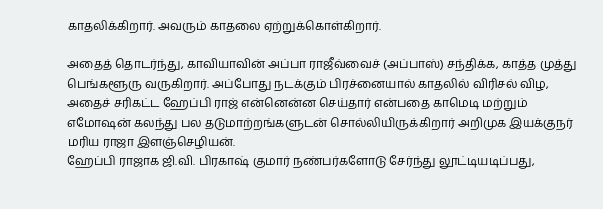காதலிக்கிறார். அவரும் காதலை ஏற்றுக்கொள்கிறார்.

அதைத் தொடர்ந்து, காவியாவின் அப்பா ராஜீவ்வைச் (அப்பாஸ்) சந்திக்க, காத்த முத்து பெங்களூரு வருகிறார். அப்போது நடக்கும் பிரச்னையால் காதலில் விரிசல் விழ, அதைச் சரிகட்ட ஹேப்பி ராஜ் என்னென்ன செய்தார் என்பதை காமெடி மற்றும் எமோஷன் கலந்து பல தடுமாற்றங்களுடன் சொல்லியிருக்கிறார் அறிமுக இயக்குநர் மரிய ராஜா இளஞ்செழியன்.
ஹேப்பி ராஜாக ஜி.வி. பிரகாஷ் குமார் நண்பர்களோடு சேர்ந்து லூட்டியடிப்பது,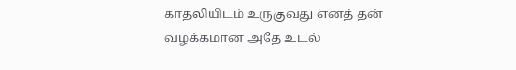காதலியிடம் உருகுவது எனத் தன் வழக்கமான அதே உடல்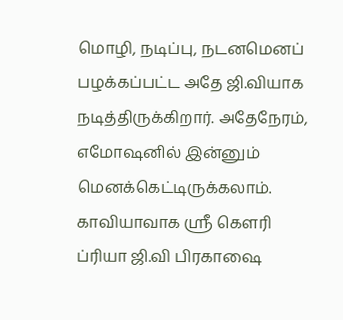மொழி, நடிப்பு, நடனமெனப் பழக்கப்பட்ட அதே ஜி.வியாக நடித்திருக்கிறார். அதேநேரம், எமோஷனில் இன்னும் மெனக்கெட்டிருக்கலாம்.
காவியாவாக ஸ்ரீ கெளரி ப்ரியா ஜி.வி பிரகாஷை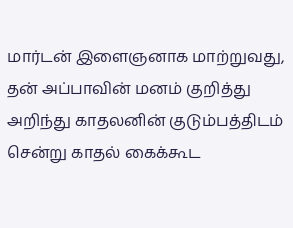மார்டன் இளைஞனாக மாற்றுவது, தன் அப்பாவின் மனம் குறித்து அறிந்து காதலனின் குடும்பத்திடம் சென்று காதல் கைக்கூட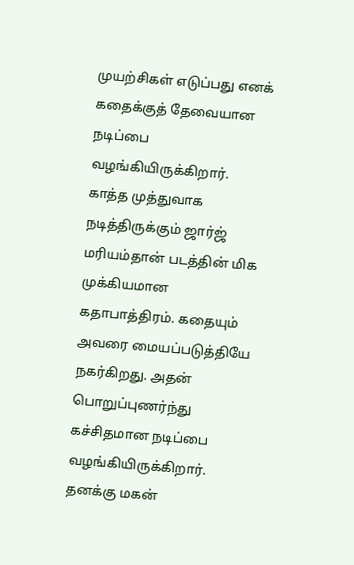முயற்சிகள் எடுப்பது எனக் கதைக்குத் தேவையான நடிப்பை வழங்கியிருக்கிறார்.
காத்த முத்துவாக நடித்திருக்கும் ஜார்ஜ் மரியம்தான் படத்தின் மிக முக்கியமான கதாபாத்திரம். கதையும் அவரை மையப்படுத்தியே நகர்கிறது. அதன் பொறுப்புணர்ந்து கச்சிதமான நடிப்பை வழங்கியிருக்கிறார். தனக்கு மகன்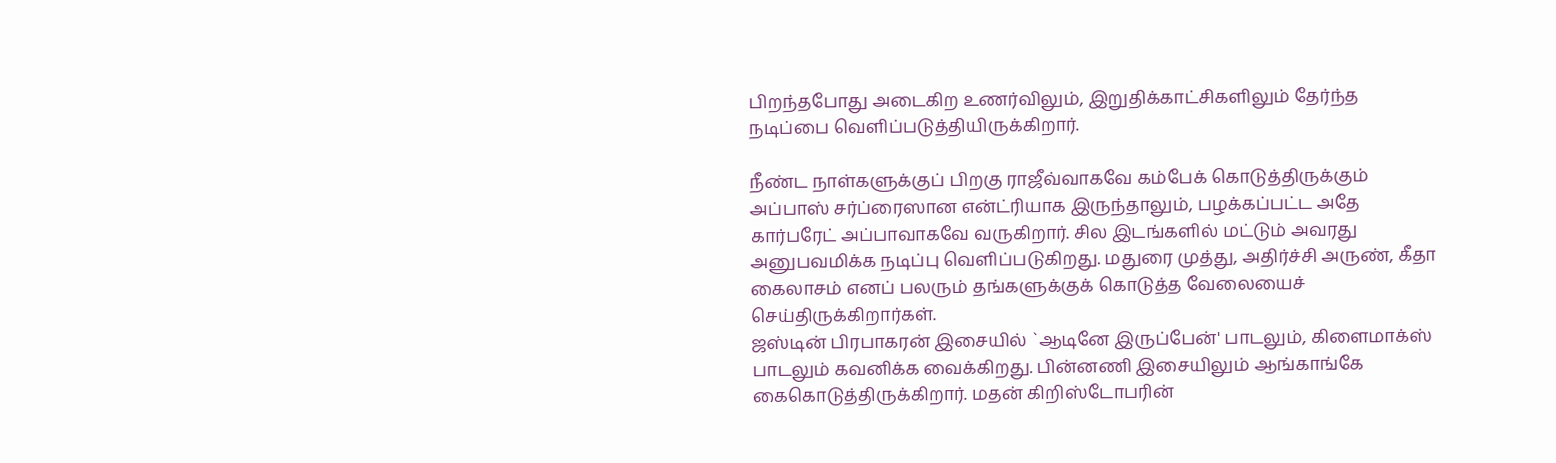பிறந்தபோது அடைகிற உணர்விலும், இறுதிக்காட்சிகளிலும் தேர்ந்த நடிப்பை வெளிப்படுத்தியிருக்கிறார்.

நீண்ட நாள்களுக்குப் பிறகு ராஜீவ்வாகவே கம்பேக் கொடுத்திருக்கும் அப்பாஸ் சர்ப்ரைஸான என்ட்ரியாக இருந்தாலும், பழக்கப்பட்ட அதே கார்பரேட் அப்பாவாகவே வருகிறார். சில இடங்களில் மட்டும் அவரது அனுபவமிக்க நடிப்பு வெளிப்படுகிறது. மதுரை முத்து, அதிர்ச்சி அருண், கீதா கைலாசம் எனப் பலரும் தங்களுக்குக் கொடுத்த வேலையைச் செய்திருக்கிறார்கள்.
ஜஸ்டின் பிரபாகரன் இசையில் `ஆடினே இருப்பேன்' பாடலும், கிளைமாக்ஸ் பாடலும் கவனிக்க வைக்கிறது. பின்னணி இசையிலும் ஆங்காங்கே கைகொடுத்திருக்கிறார். மதன் கிறிஸ்டோபரின்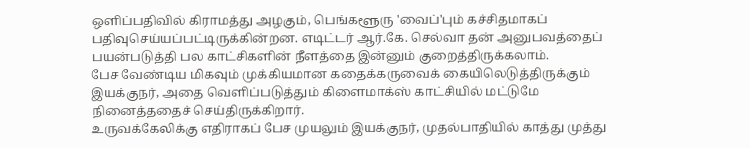ஒளிப்பதிவில் கிராமத்து அழகும், பெங்களூரு 'வைப்'பும் கச்சிதமாகப் பதிவுசெய்யப்பட்டிருக்கின்றன. எடிட்டர் ஆர்.கே. செல்வா தன் அனுபவத்தைப் பயன்படுத்தி பல காட்சிகளின் நீளத்தை இன்னும் குறைத்திருக்கலாம்.
பேச வேண்டிய மிகவும் முக்கியமான கதைக்கருவைக் கையிலெடுத்திருக்கும் இயக்குநர், அதை வெளிப்படுத்தும் கிளைமாக்ஸ் காட்சியில் மட்டுமே நினைத்ததைச் செய்திருக்கிறார்.
உருவக்கேலிக்கு எதிராகப் பேச முயலும் இயக்குநர், முதல்பாதியில் காத்து முத்து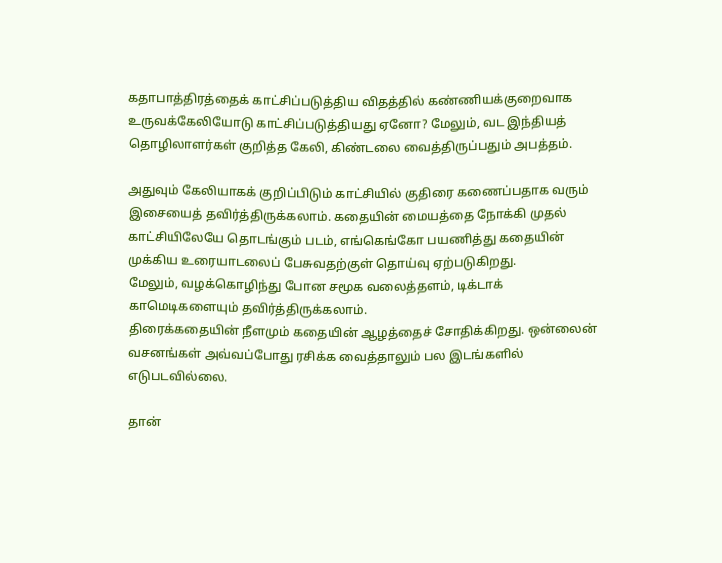கதாபாத்திரத்தைக் காட்சிப்படுத்திய விதத்தில் கண்ணியக்குறைவாக உருவக்கேலியோடு காட்சிப்படுத்தியது ஏனோ? மேலும், வட இந்தியத் தொழிலாளர்கள் குறித்த கேலி, கிண்டலை வைத்திருப்பதும் அபத்தம்.

அதுவும் கேலியாகக் குறிப்பிடும் காட்சியில் குதிரை கணைப்பதாக வரும் இசையைத் தவிர்த்திருக்கலாம். கதையின் மையத்தை நோக்கி முதல் காட்சியிலேயே தொடங்கும் படம், எங்கெங்கோ பயணித்து கதையின் முக்கிய உரையாடலைப் பேசுவதற்குள் தொய்வு ஏற்படுகிறது.
மேலும், வழக்கொழிந்து போன சமூக வலைத்தளம், டிக்டாக் காமெடிகளையும் தவிர்த்திருக்கலாம்.
திரைக்கதையின் நீளமும் கதையின் ஆழத்தைச் சோதிக்கிறது. ஒன்லைன் வசனங்கள் அவ்வப்போது ரசிக்க வைத்தாலும் பல இடங்களில் எடுபடவில்லை.

தான்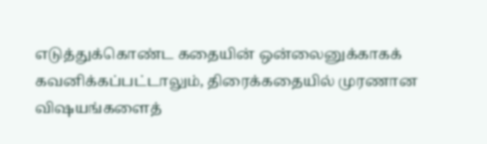எடுத்துக்கொண்ட கதையின் ஒன்லைனுக்காகக் கவனிக்கப்பட்டாலும், திரைக்கதையில் முரணான விஷயங்களைத்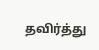தவிர்த்து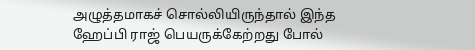அழுத்தமாகச் சொல்லியிருந்தால் இந்த ஹேப்பி ராஜ் பெயருக்கேற்றது போல்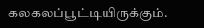கலகலப்பூட்டியிருக்கும்.